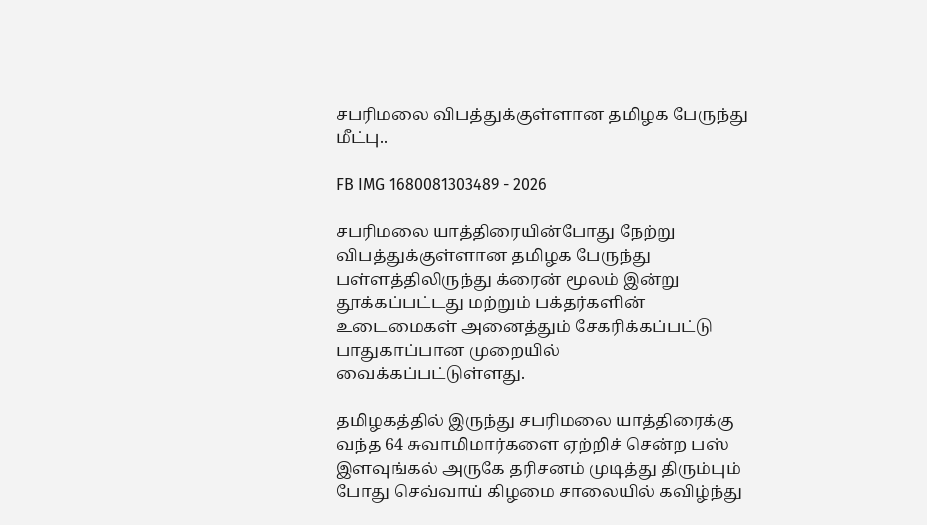சபரிமலை விபத்துக்குள்ளான தமிழக பேருந்து மீட்பு..

FB IMG 1680081303489 - 2026

சபரிமலை யாத்திரையின்போது நேற்று விபத்துக்குள்ளான தமிழக பேருந்து பள்ளத்திலிருந்து க்ரைன் மூலம் இன்று தூக்கப்பட்டது மற்றும் பக்தர்களின் உடைமைகள் அனைத்தும் சேகரிக்கப்பட்டு பாதுகாப்பான முறையில் வைக்கப்பட்டுள்ளது.

தமிழகத்தில் இருந்து சபரிமலை யாத்திரைக்கு வந்த 64 சுவாமிமார்களை ஏற்றிச் சென்ற பஸ் இளவுங்கல் அருகே தரிசனம் முடித்து திரும்பும் போது செவ்வாய் கிழமை சாலையில் கவிழ்ந்து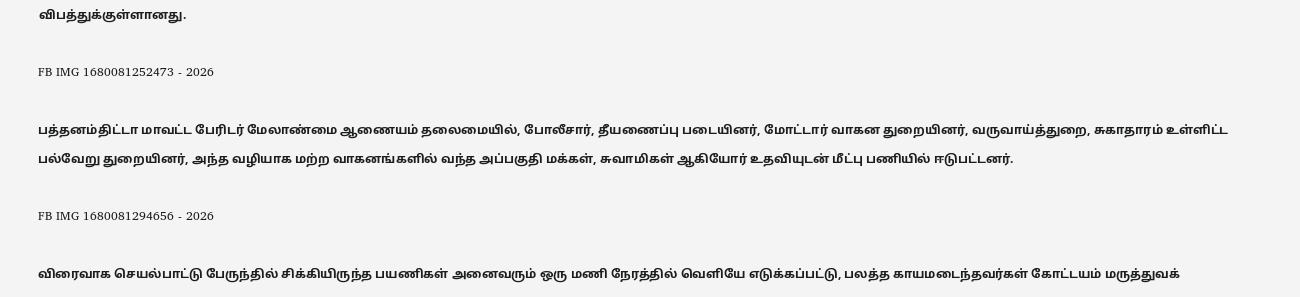விபத்துக்குள்ளானது.

FB IMG 1680081252473 - 2026

பத்தனம்திட்டா மாவட்ட பேரிடர் மேலாண்மை ஆணையம் தலைமையில், போலீசார், தீயணைப்பு படையினர், மோட்டார் வாகன துறையினர், வருவாய்த்துறை, சுகாதாரம் உள்ளிட்ட பல்வேறு துறையினர், அந்த வழியாக மற்ற வாகனங்களில் வந்த அப்பகுதி மக்கள், சுவாமிகள் ஆகியோர் உதவியுடன் மீட்பு பணியில் ஈடுபட்டனர்.

FB IMG 1680081294656 - 2026

விரைவாக செயல்பாட்டு பேருந்தில் சிக்கியிருந்த பயணிகள் அனைவரும் ஒரு மணி நேரத்தில் வெளியே எடுக்கப்பட்டு, பலத்த காயமடைந்தவர்கள் கோட்டயம் மருத்துவக்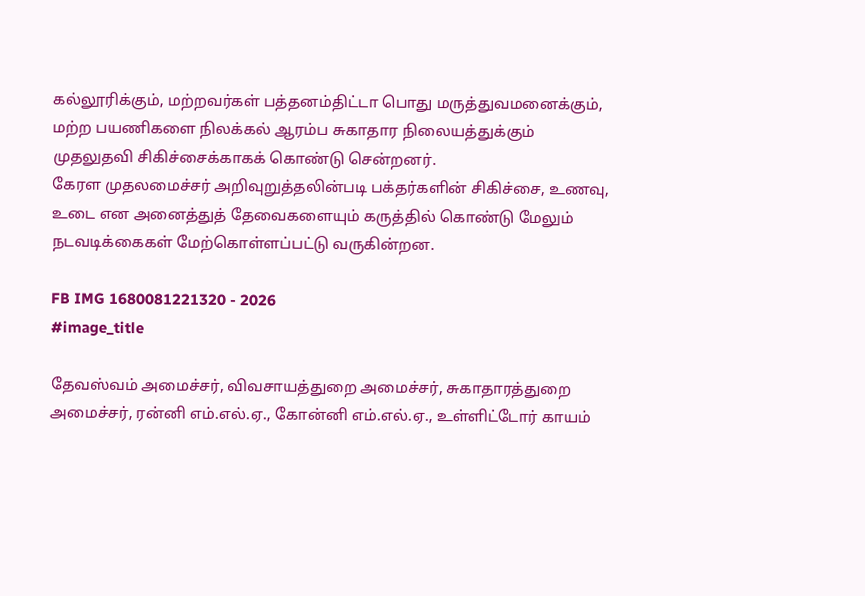கல்லூரிக்கும், மற்றவர்கள் பத்தனம்திட்டா பொது மருத்துவமனைக்கும், மற்ற பயணிகளை நிலக்கல் ஆரம்ப சுகாதார நிலையத்துக்கும் முதலுதவி சிகிச்சைக்காகக் கொண்டு சென்றனர்.
கேரள முதலமைச்சர் அறிவுறுத்தலின்படி பக்தர்களின் சிகிச்சை, உணவு, உடை என அனைத்துத் தேவைகளையும் கருத்தில் கொண்டு மேலும் நடவடிக்கைகள் மேற்கொள்ளப்பட்டு வருகின்றன.

FB IMG 1680081221320 - 2026
#image_title

தேவஸ்வம் அமைச்சர், விவசாயத்துறை அமைச்சர், சுகாதாரத்துறை அமைச்சர், ரன்னி எம்.எல்.ஏ., கோன்னி எம்.எல்.ஏ., உள்ளிட்டோர் காயம்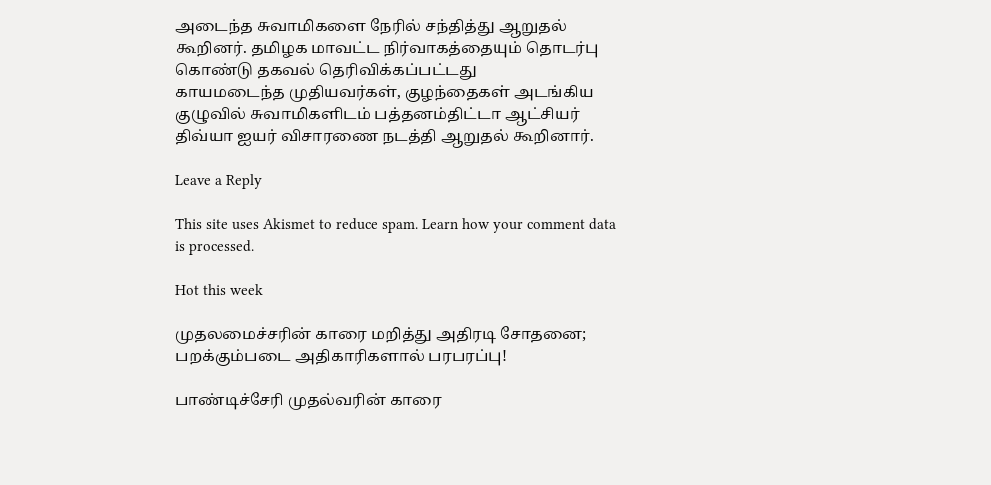அடைந்த சுவாமிகளை நேரில் சந்தித்து ஆறுதல் கூறினர். தமிழக மாவட்ட நிர்வாகத்தையும் தொடர்பு கொண்டு தகவல் தெரிவிக்கப்பட்டது
காயமடைந்த முதியவர்கள், குழந்தைகள் அடங்கிய குழுவில் சுவாமிகளிடம் பத்தனம்திட்டா ஆட்சியர் திவ்யா ஐயர் விசாரணை நடத்தி ஆறுதல் கூறினார்.

Leave a Reply

This site uses Akismet to reduce spam. Learn how your comment data is processed.

Hot this week

முதலமைச்சரின் காரை மறித்து அதிரடி சோதனை; பறக்கும்படை அதிகாரிகளால் பரபரப்பு!

பாண்டிச்சேரி முதல்வரின் காரை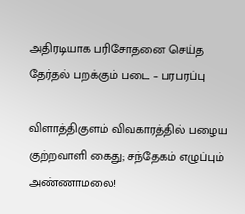அதிரடியாக பரிசோதனை செய்த தேர்தல் பறக்கும் படை – பரபரப்பு

விளாத்திகுளம் விவகாரத்தில் பழைய குற்றவாளி கைது; சந்தேகம் எழுப்பும் அண்ணாமலை!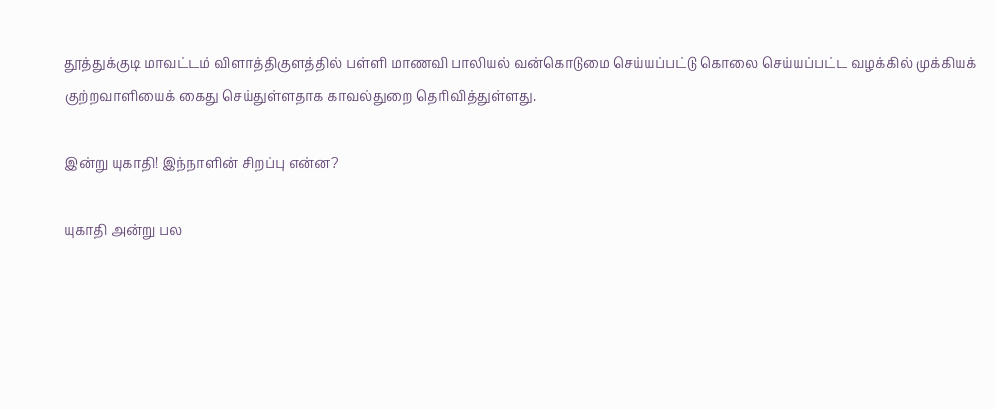தூத்துக்குடி மாவட்டம் விளாத்திகுளத்தில் பள்ளி மாணவி பாலியல் வன்கொடுமை செய்யப்பட்டு கொலை செய்யப்பட்ட வழக்கில் முக்கியக் குற்றவாளியைக் கைது செய்துள்ளதாக காவல்துறை தெரிவித்துள்ளது.

இன்று யுகாதி! இந்நாளின் சிறப்பு என்ன?

யுகாதி அன்று பல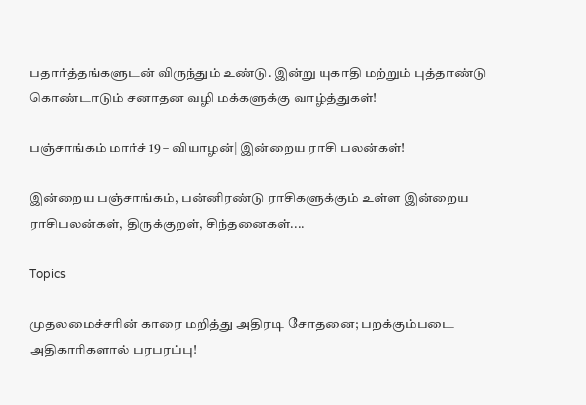பதார்த்தங்களுடன் விருந்தும் உண்டு. இன்று யுகாதி மற்றும் புத்தாண்டு கொண்டாடும் சனாதன வழி மக்களுக்கு வாழ்த்துகள்!

பஞ்சாங்கம் மார்ச் 19 – வியாழன்| இன்றைய ராசி பலன்கள்!

இன்றைய பஞ்சாங்கம், பன்னிரண்டு ராசிகளுக்கும் உள்ள இன்றைய ராசிபலன்கள், திருக்குறள், சிந்தனைகள்....

Topics

முதலமைச்சரின் காரை மறித்து அதிரடி சோதனை; பறக்கும்படை அதிகாரிகளால் பரபரப்பு!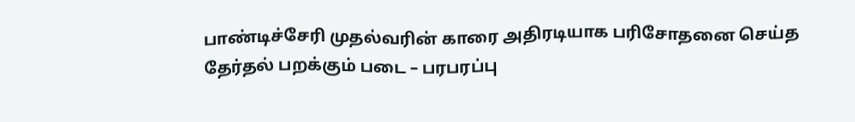பாண்டிச்சேரி முதல்வரின் காரை அதிரடியாக பரிசோதனை செய்த தேர்தல் பறக்கும் படை – பரபரப்பு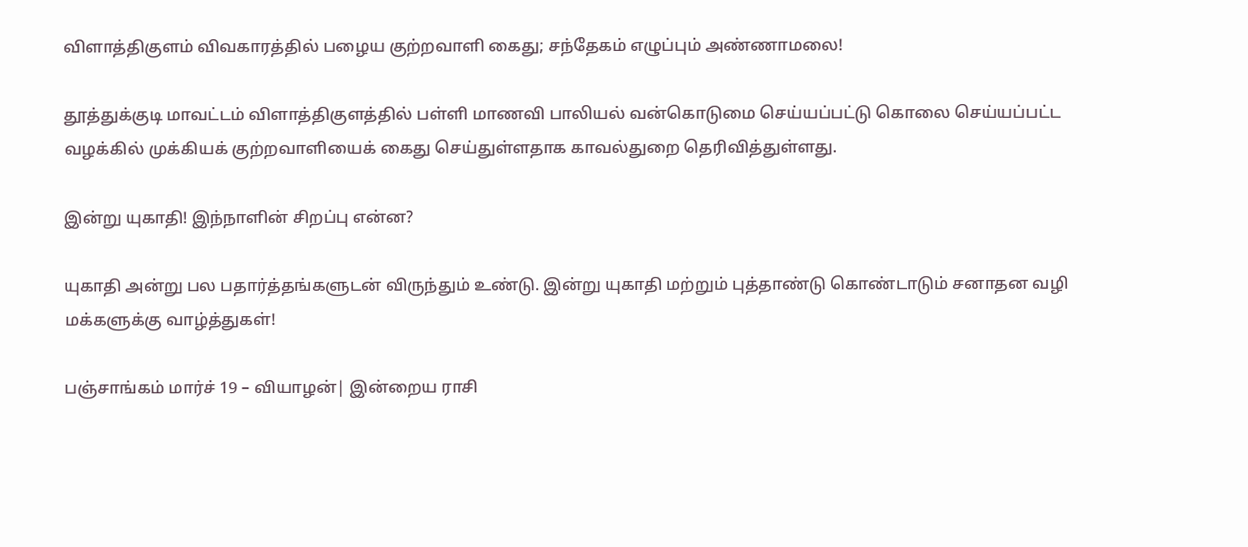விளாத்திகுளம் விவகாரத்தில் பழைய குற்றவாளி கைது; சந்தேகம் எழுப்பும் அண்ணாமலை!

தூத்துக்குடி மாவட்டம் விளாத்திகுளத்தில் பள்ளி மாணவி பாலியல் வன்கொடுமை செய்யப்பட்டு கொலை செய்யப்பட்ட வழக்கில் முக்கியக் குற்றவாளியைக் கைது செய்துள்ளதாக காவல்துறை தெரிவித்துள்ளது.

இன்று யுகாதி! இந்நாளின் சிறப்பு என்ன?

யுகாதி அன்று பல பதார்த்தங்களுடன் விருந்தும் உண்டு. இன்று யுகாதி மற்றும் புத்தாண்டு கொண்டாடும் சனாதன வழி மக்களுக்கு வாழ்த்துகள்!

பஞ்சாங்கம் மார்ச் 19 – வியாழன்| இன்றைய ராசி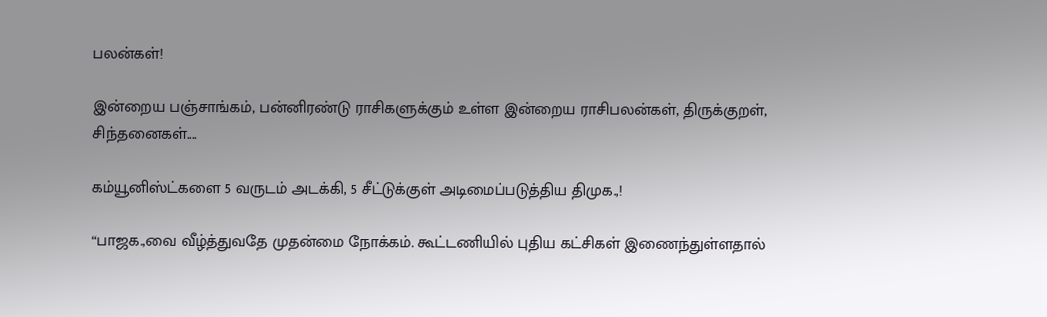பலன்கள்!

இன்றைய பஞ்சாங்கம், பன்னிரண்டு ராசிகளுக்கும் உள்ள இன்றைய ராசிபலன்கள், திருக்குறள், சிந்தனைகள்....

கம்யூனிஸ்ட்களை 5 வருடம் அடக்கி, 5 சீட்டுக்குள் அடிமைப்படுத்திய திமுக.,!

“பாஜக.,வை வீழ்த்துவதே முதன்மை நோக்கம். கூட்டணியில் புதிய கட்சிகள் இணைந்துள்ளதால்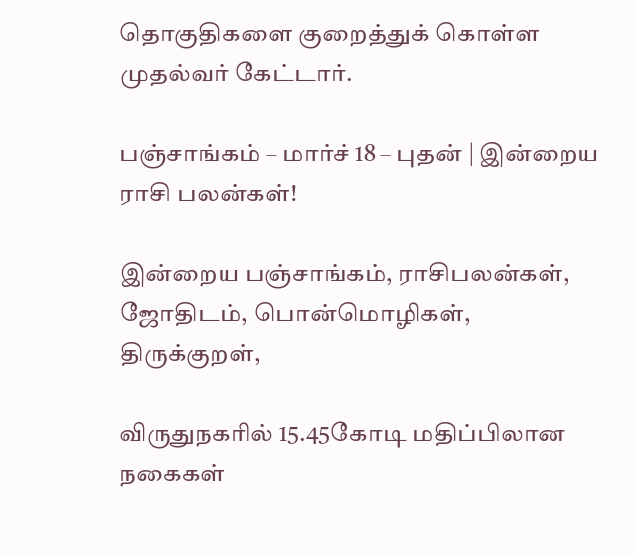தொகுதிகளை குறைத்துக் கொள்ள முதல்வர் கேட்டார்.

பஞ்சாங்கம் – மார்ச் 18 – புதன் | இன்றைய ராசி பலன்கள்!

இன்றைய பஞ்சாங்கம், ராசிபலன்கள், ஜோதிடம், பொன்மொழிகள், திருக்குறள்,

விருதுநகரில் 15.45கோடி மதிப்பிலான நகைகள்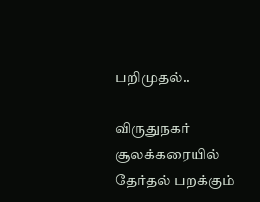பறிமுதல்..

விருதுநகர் சூலக்கரையில் தேர்தல் பறக்கும்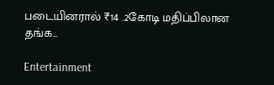படையினரால் ₹14 .2கோடி மதிப்பிலான தங்க...

Entertainment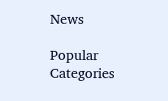News

Popular Categories